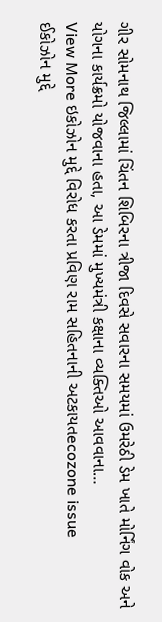ગીર સોમનાથ જિલ્લામાં ચિંતન શિબિરના ત્રીજા દિવસે સવારના સમયમાં ઉમરેઠી ડેમ ખાતે મોર્નિંગ વોક અને યોગના કાર્યક્રમો યોજવાના હતા, આ ડેમમાં મુખ્યમંત્રી કક્ષાના વ્યક્તિઓ આવવાના…
View More ઇકોઝોન મુદ્દે વિરોધ કરતા પ્રવિણ રામ સહિતનાની અટકાયતecozone issue
ઈકોઝોન મુદ્દે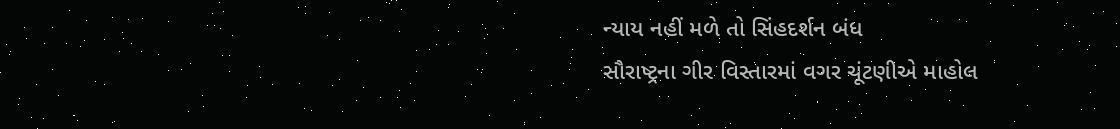ન્યાય નહીં મળે તો સિંહદર્શન બંધ
સૌરાષ્ટ્રના ગીર વિસ્તારમાં વગર ચૂંટણીએ માહોલ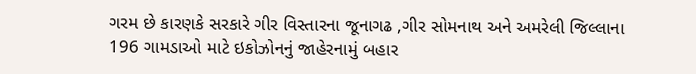ગરમ છે કારણકે સરકારે ગીર વિસ્તારના જૂનાગઢ ,ગીર સોમનાથ અને અમરેલી જિલ્લાના 196 ગામડાઓ માટે ઇકોઝોનનું જાહેરનામું બહાર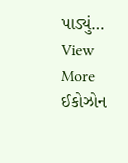પાડ્યું…
View More ઈકોઝોન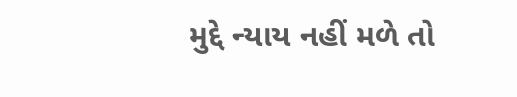મુદ્દે ન્યાય નહીં મળે તો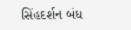સિંહદર્શન બંધ